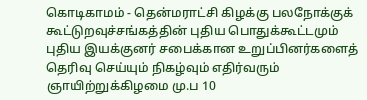கொடிகாமம் - தென்மராட்சி கிழக்கு பலநோக்குக் கூட்டுறவுச்சங்கத்தின் புதிய பொதுக்கூட்டமும் புதிய இயக்குனர் சபைக்கான உறுப்பினர்களைத் தெரிவு செய்யும் நிகழ்வும் எதிர்வரும் ஞாயிற்றுக்கிழமை மு.ப 10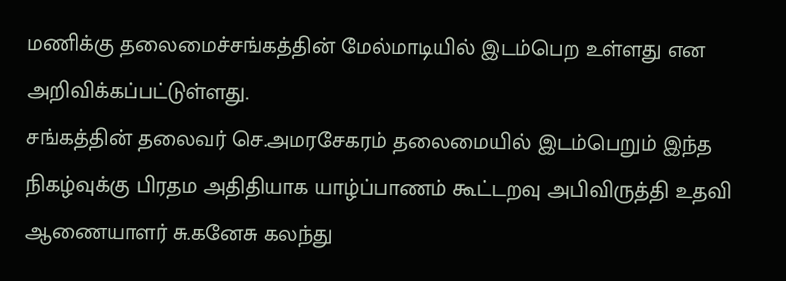மணிக்கு தலைமைச்சங்கத்தின் மேல்மாடியில் இடம்பெற உள்ளது என அறிவிக்கப்பட்டுள்ளது.
சங்கத்தின் தலைவர் செ.அமரசேகரம் தலைமையில் இடம்பெறும் இந்த நிகழ்வுக்கு பிரதம அதிதியாக யாழ்ப்பாணம் கூட்டறவு அபிவிருத்தி உதவி ஆணையாளர் சு.கனேசு கலந்து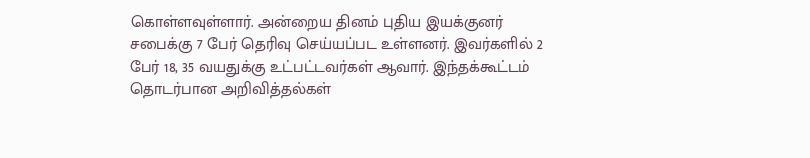கொள்ளவுள்ளார். அன்றைய தினம் புதிய இயக்குனர் சபைக்கு 7 பேர் தெரிவு செய்யப்பட உள்ளனர். இவர்களில் 2 பேர் 18, 35 வயதுக்கு உட்பட்டவர்கள் ஆவார். இந்தக்கூட்டம் தொடர்பான அறிவித்தல்கள்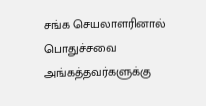சங்க செயலாளரினால் பொதுச்சவை அங்கத்தவர்களுக்கு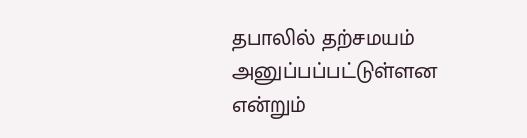தபாலில் தற்சமயம் அனுப்பப்பட்டுள்ளன என்றும்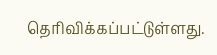தெரிவிக்கப்பட்டுள்ளது.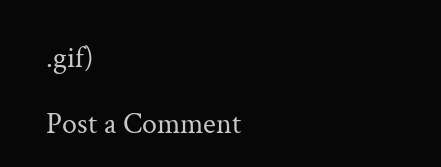.gif)

Post a Comment